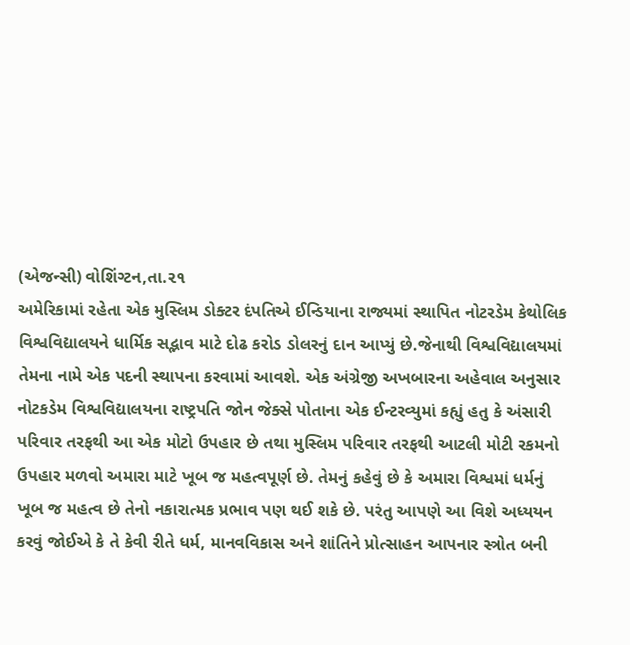(એજન્સી) વોશિંગ્ટન,તા.૨૧
અમેરિકામાં રહેતા એક મુસ્લિમ ડોક્ટર દંપતિએ ઈન્ડિયાના રાજ્યમાં સ્થાપિત નોટરડેમ કેથોલિક વિશ્વવિદ્યાલયને ધાર્મિક સદ્ભાવ માટે દોઢ કરોડ ડોલરનું દાન આપ્યું છે.જેનાથી વિશ્વવિદ્યાલયમાં તેમના નામે એક પદની સ્થાપના કરવામાં આવશે. એક અંગ્રેજી અખબારના અહેવાલ અનુસાર નોટકડેમ વિશ્વવિદ્યાલયના રાષ્ટ્રપતિ જોન જેક્સે પોતાના એક ઈન્ટરવ્યુમાં કહ્યું હતુ કે અંસારી પરિવાર તરફથી આ એક મોટો ઉપહાર છે તથા મુસ્લિમ પરિવાર તરફથી આટલી મોટી રકમનો ઉપહાર મળવો અમારા માટે ખૂબ જ મહત્વપૂર્ણ છે. તેમનું કહેવું છે કે અમારા વિશ્વમાં ધર્મનું ખૂબ જ મહત્વ છે તેનો નકારાત્મક પ્રભાવ પણ થઈ શકે છે. પરંતુ આપણે આ વિશે અધ્યયન કરવું જોઈએ કે તે કેવી રીતે ધર્મ, માનવવિકાસ અને શાંતિને પ્રોત્સાહન આપનાર સ્ત્રોત બની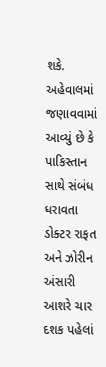શકે. અહેવાલમાં જણાવવામાં આવ્યું છે કે પાકિસ્તાન સાથે સંબંધ ધરાવતા ડોક્ટર રાફત અને ઝોરીન અંસારી આશરે ચાર દશક પહેલાં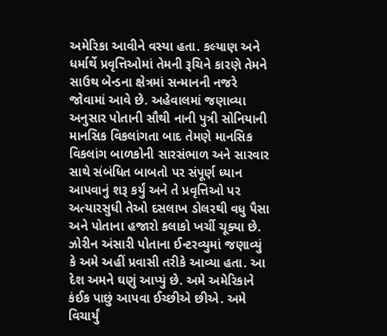અમેરિકા આવીને વસ્યા હતા. કલ્યાણ અને ધર્માર્થે પ્રવૃત્તિઓમાં તેમની રૂચિને કારણે તેમને સાઉથ બેન્ડના ક્ષેત્રમાં સન્માનની નજરે જોવામાં આવે છે. અહેવાલમાં જણાવ્યા અનુસાર પોતાની સૌથી નાની પુત્રી સોનિયાની માનસિક વિકલાંગતા બાદ તેમણે માનસિક વિકલાંગ બાળકોની સારસંભાળ અને સારવાર સાથે સંબંધિત બાબતો પર સંપૂર્ણ ધ્યાન આપવાનું શરૂ કર્યું અને તે પ્રવૃત્તિઓ પર અત્યારસુધી તેઓ દસલાખ ડોલરથી વધુ પૈસા અને પોતાના હજારો કલાકો ખર્ચી ચૂક્યા છે.
ઝોરીન અંસારી પોતાના ઈન્ટરવ્યુમાં જણાવ્યું કે અમે અહીં પ્રવાસી તરીકે આવ્યા હતા. આ દેશ અમને ઘણું આપ્યું છે. અમે અમેરિકાને કંઈક પાછું આપવા ઈચ્છીએ છીએ. અમે વિચાર્યું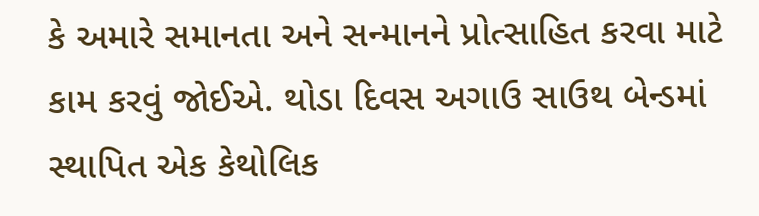કે અમારે સમાનતા અને સન્માનને પ્રોત્સાહિત કરવા માટે કામ કરવું જોઈએ. થોડા દિવસ અગાઉ સાઉથ બેન્ડમાં સ્થાપિત એક કેથોલિક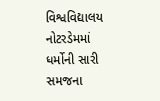વિશ્વવિદ્યાલય નોટરડેમમાં ધર્મોની સારી સમજના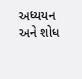અધ્યયન અને શોધ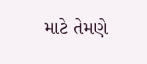માટે તેમણે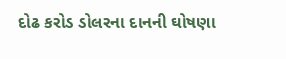દોઢ કરોડ ડોલરના દાનની ઘોષણા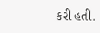કરી હતી.